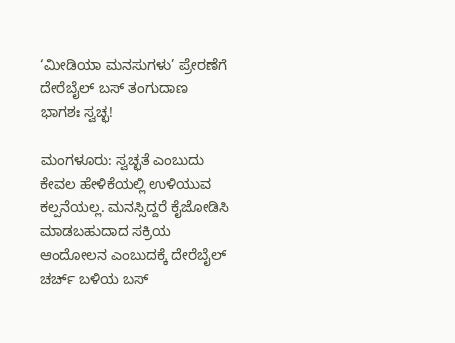‘ಮೀಡಿಯಾ ಮನಸುಗಳು’ ಪ್ರೇರಣೆಗೆ ದೇರೆಬೈಲ್ ಬಸ್‌ ತಂಗುದಾಣ ಭಾಗಶಃ ಸ್ವಚ್ಛ!

ಮಂಗಳೂರು: ಸ್ವಚ್ಛತೆ ಎಂಬುದು ಕೇವಲ ಹೇಳಿಕೆಯಲ್ಲಿ ಉಳಿಯುವ ಕಲ್ಪನೆಯಲ್ಲ. ಮನಸ್ಸಿದ್ದರೆ ಕೈಜೋಡಿಸಿ ಮಾಡಬಹುದಾದ ಸಕ್ರಿಯ ಆಂದೋಲನ ಎಂಬುದಕ್ಕೆ ದೇರೆಬೈಲ್ ಚರ್ಚ್ ಬಳಿಯ ಬಸ್‌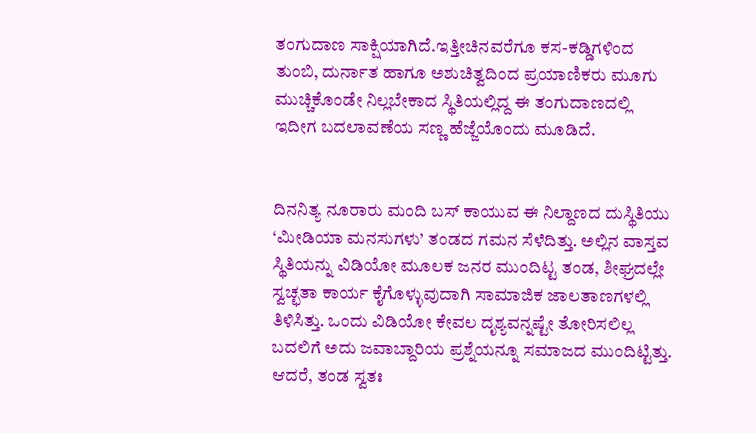ತಂಗುದಾಣ ಸಾಕ್ಷಿಯಾಗಿದೆ.ಇತ್ತೀಚಿನವರೆಗೂ ಕಸ-ಕಡ್ಡಿಗಳಿಂದ ತುಂಬಿ, ದುರ್ನಾತ ಹಾಗೂ ಅಶುಚಿತ್ವದಿಂದ ಪ್ರಯಾಣಿಕರು ಮೂಗು ಮುಚ್ಚಿಕೊಂಡೇ ನಿಲ್ಲಬೇಕಾದ ಸ್ಥಿತಿಯಲ್ಲಿದ್ದ ಈ ತಂಗುದಾಣದಲ್ಲಿ ಇದೀಗ ಬದಲಾವಣೆಯ ಸಣ್ಣ ಹೆಜ್ಜೆಯೊಂದು ಮೂಡಿದೆ.


ದಿನನಿತ್ಯ ನೂರಾರು ಮಂದಿ ಬಸ್ ಕಾಯುವ ಈ ನಿಲ್ದಾಣದ ದುಸ್ಥಿತಿಯು ‘ಮೀಡಿಯಾ ಮನಸುಗಳು’ ತಂಡದ ಗಮನ ಸೆಳೆದಿತ್ತು. ಅಲ್ಲಿನ ವಾಸ್ತವ ಸ್ಥಿತಿಯನ್ನು ವಿಡಿಯೋ ಮೂಲಕ ಜನರ ಮುಂದಿಟ್ಟ ತಂಡ, ಶೀಘ್ರದಲ್ಲೇ ಸ್ವಚ್ಛತಾ ಕಾರ್ಯ ಕೈಗೊಳ್ಳುವುದಾಗಿ ಸಾಮಾಜಿಕ ಜಾಲತಾಣಗಳಲ್ಲಿ ತಿಳಿಸಿತ್ತು. ಒಂದು ವಿಡಿಯೋ ಕೇವಲ ದೃಶ್ಯವನ್ನಷ್ಟೇ ತೋರಿಸಲಿಲ್ಲ ಬದಲಿಗೆ ಅದು ಜವಾಬ್ದಾರಿಯ ಪ್ರಶ್ನೆಯನ್ನೂ ಸಮಾಜದ ಮುಂದಿಟ್ಟಿತ್ತು.
ಆದರೆ, ತಂಡ ಸ್ವತಃ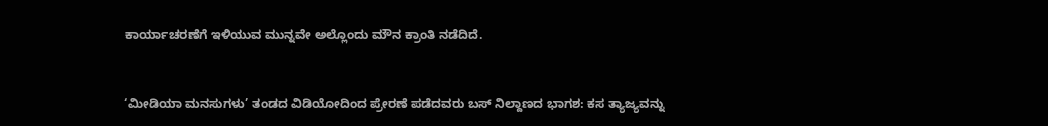ಕಾರ್ಯಾಚರಣೆಗೆ ಇಳಿಯುವ ಮುನ್ನವೇ ಅಲ್ಲೊಂದು ಮೌನ ಕ್ರಾಂತಿ ನಡೆದಿದೆ.


‘ಮೀಡಿಯಾ ಮನಸುಗಳು’ ತಂಡದ ವಿಡಿಯೋದಿಂದ ಪ್ರೇರಣೆ ಪಡೆದವರು ಬಸ್‌ ನಿಲ್ದಾಣದ ಭಾಗಶ: ಕಸ ತ್ಯಾಜ್ಯವನ್ನು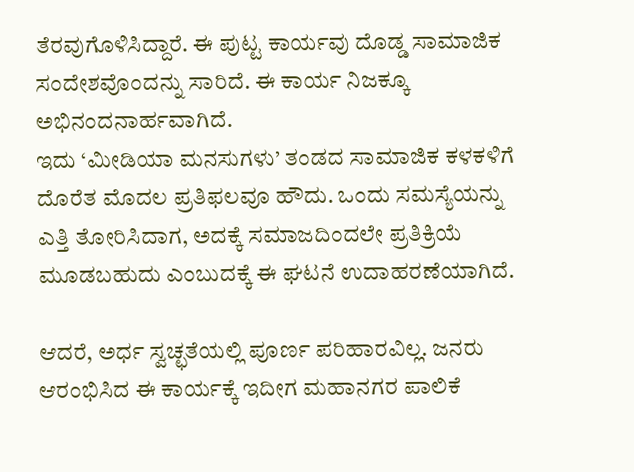ತೆರವುಗೊಳಿಸಿದ್ದಾರೆ. ಈ ಪುಟ್ಟ ಕಾರ್ಯವು ದೊಡ್ಡ ಸಾಮಾಜಿಕ ಸಂದೇಶವೊಂದನ್ನು ಸಾರಿದೆ. ಈ ಕಾರ್ಯ ನಿಜಕ್ಕೂ ಅಭಿನಂದನಾರ್ಹವಾಗಿದೆ.
ಇದು ‘ಮೀಡಿಯಾ ಮನಸುಗಳು’ ತಂಡದ ಸಾಮಾಜಿಕ ಕಳಕಳಿಗೆ ದೊರೆತ ಮೊದಲ ಪ್ರತಿಫಲವೂ ಹೌದು. ಒಂದು ಸಮಸ್ಯೆಯನ್ನು ಎತ್ತಿ ತೋರಿಸಿದಾಗ, ಅದಕ್ಕೆ ಸಮಾಜದಿಂದಲೇ ಪ್ರತಿಕ್ರಿಯೆ ಮೂಡಬಹುದು ಎಂಬುದಕ್ಕೆ ಈ ಘಟನೆ ಉದಾಹರಣೆಯಾಗಿದೆ.

ಆದರೆ, ಅರ್ಧ ಸ್ವಚ್ಛತೆಯಲ್ಲಿ ಪೂರ್ಣ ಪರಿಹಾರವಿಲ್ಲ. ಜನರು ಆರಂಭಿಸಿದ ಈ ಕಾರ್ಯಕ್ಕೆ ಇದೀಗ ಮಹಾನಗರ ಪಾಲಿಕೆ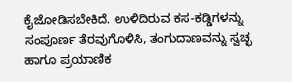ಕೈಜೋಡಿಸಬೇಕಿದೆ. ಉಳಿದಿರುವ ಕಸ-ಕಡ್ಡಿಗಳನ್ನು ಸಂಪೂರ್ಣ ತೆರವುಗೊಳಿಸಿ, ತಂಗುದಾಣವನ್ನು ಸ್ವಚ್ಛ ಹಾಗೂ ಪ್ರಯಾಣಿಕ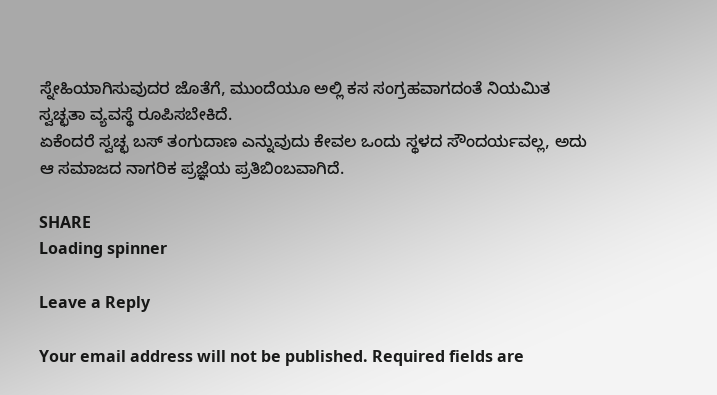ಸ್ನೇಹಿಯಾಗಿಸುವುದರ ಜೊತೆಗೆ, ಮುಂದೆಯೂ ಅಲ್ಲಿ ಕಸ ಸಂಗ್ರಹವಾಗದಂತೆ ನಿಯಮಿತ ಸ್ವಚ್ಛತಾ ವ್ಯವಸ್ಥೆ ರೂಪಿಸಬೇಕಿದೆ.
ಏಕೆಂದರೆ ಸ್ವಚ್ಛ ಬಸ್‌ ತಂಗುದಾಣ ಎನ್ನುವುದು ಕೇವಲ ಒಂದು ಸ್ಥಳದ ಸೌಂದರ್ಯವಲ್ಲ, ಅದು ಆ ಸಮಾಜದ ನಾಗರಿಕ ಪ್ರಜ್ಞೆಯ ಪ್ರತಿಬಿಂಬವಾಗಿದೆ.

SHARE
Loading spinner

Leave a Reply

Your email address will not be published. Required fields are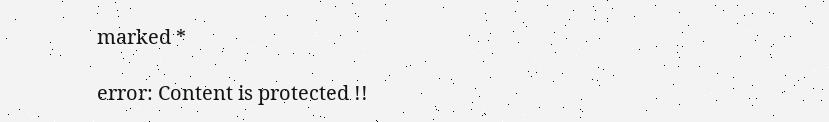marked *

error: Content is protected !!